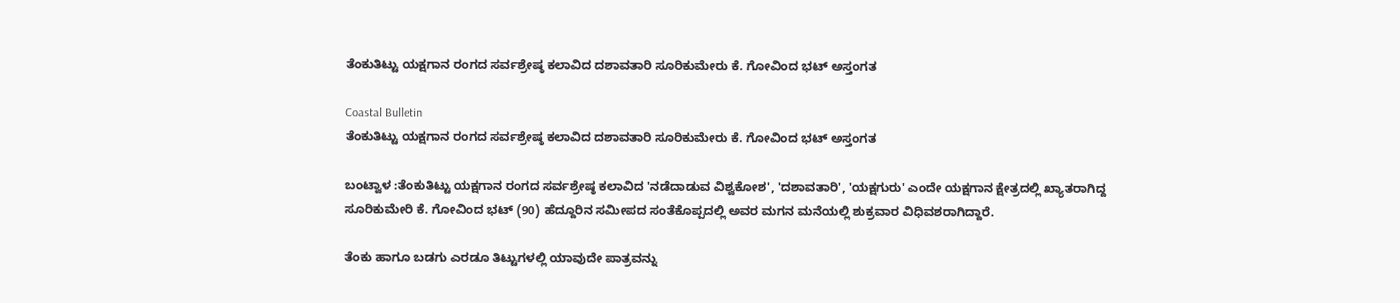ತೆಂಕುತಿಟ್ಟು ಯಕ್ಷಗಾನ ರಂಗದ ಸರ್ವಶ್ರೇಷ್ಠ ಕಲಾವಿದ ದಶಾವತಾರಿ ಸೂರಿಕುಮೇರು ಕೆ. ಗೋವಿಂದ ಭಟ್‌ ಅಸ್ತಂಗತ

Coastal Bulletin
ತೆಂಕುತಿಟ್ಟು ಯಕ್ಷಗಾನ ರಂಗದ ಸರ್ವಶ್ರೇಷ್ಠ ಕಲಾವಿದ ದಶಾವತಾರಿ ಸೂರಿಕುಮೇರು ಕೆ. ಗೋವಿಂದ ಭಟ್‌ ಅಸ್ತಂಗತ

ಬಂಟ್ವಾಳ :ತೆಂಕುತಿಟ್ಟು ಯಕ್ಷಗಾನ ರಂಗದ ಸರ್ವಶ್ರೇಷ್ಠ ಕಲಾವಿದ 'ನಡೆದಾಡುವ ವಿಶ್ವಕೋಶ', 'ದಶಾವತಾರಿ', 'ಯಕ್ಷಗುರು' ಎಂದೇ ಯಕ್ಷಗಾನ ಕ್ಷೇತ್ರದಲ್ಲಿ ಖ್ಯಾತರಾಗಿದ್ದ ಸೂರಿಕುಮೇರಿ ಕೆ. ಗೋವಿಂದ ಭಟ್ (90) ಹೆದ್ದೂರಿನ ಸಮೀಪದ ಸಂತೆಕೊಪ್ಪದಲ್ಲಿ ಅವರ ಮಗನ ಮನೆಯಲ್ಲಿ ಶುಕ್ರವಾರ ವಿಧಿವಶರಾಗಿದ್ದಾರೆ.

ತೆಂಕು ಹಾಗೂ ಬಡಗು ಎರಡೂ ತಿಟ್ಟುಗಳಲ್ಲಿ ಯಾವುದೇ ಪಾತ್ರವನ್ನು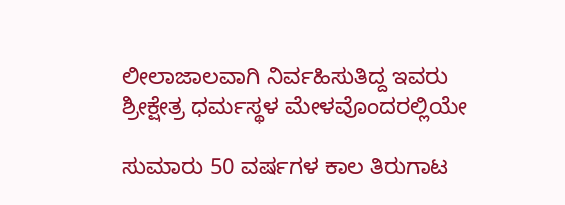ಲೀಲಾಜಾಲವಾಗಿ ನಿರ್ವಹಿಸುತಿದ್ದ ಇವರು ಶ್ರೀಕ್ಷೇತ್ರ ಧರ್ಮಸ್ಥಳ ಮೇಳವೊಂದರಲ್ಲಿಯೇ

ಸುಮಾರು 50 ವರ್ಷಗಳ ಕಾಲ ತಿರುಗಾಟ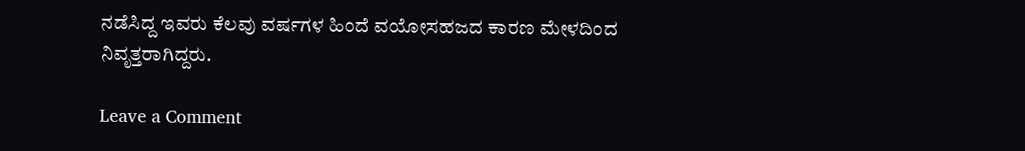ನಡೆಸಿದ್ದ ಇವರು ಕೆಲವು ವರ್ಷಗಳ ಹಿಂದೆ ವಯೋಸಹಜದ ಕಾರಣ ಮೇಳದಿಂದ ನಿವೃತ್ತರಾಗಿದ್ದರು.

Leave a Comment